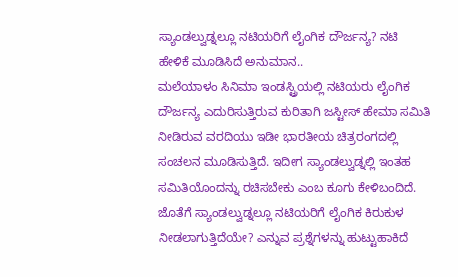ಸ್ಯಾಂಡಲ್ವುಡ್ನಲ್ಲೂ ನಟಿಯರಿಗೆ ಲೈಂಗಿಕ ದೌರ್ಜನ್ಯ? ನಟಿ ಹೇಳಿಕೆ ಮೂಡಿಸಿದೆ ಅನುಮಾನ..
ಮಲೆಯಾಳಂ ಸಿನಿಮಾ ಇಂಡಸ್ಟ್ರಿಯಲ್ಲಿ ನಟಿಯರು ಲೈಂಗಿಕ ದೌರ್ಜನ್ಯ ಎದುರಿಸುತ್ತಿರುವ ಕುರಿತಾಗಿ ಜಸ್ಟೀಸ್ ಹೇಮಾ ಸಮಿತಿ ನೀಡಿರುವ ವರದಿಯು ಇಡೀ ಭಾರತೀಯ ಚಿತ್ರರಂಗದಲ್ಲಿ ಸಂಚಲನ ಮೂಡಿಸುತ್ತಿದೆ. ಇದೀಗ ಸ್ಯಾಂಡಲ್ವುಡ್ನಲ್ಲಿ ಇಂತಹ ಸಮಿತಿಯೊಂದನ್ನು ರಚಿಸಬೇಕು ಎಂಬ ಕೂಗು ಕೇಳಿಬಂದಿದೆ. ಜೊತೆಗೆ ಸ್ಯಾಂಡಲ್ವುಡ್ನಲ್ಲೂ ನಟಿಯರಿಗೆ ಲೈಂಗಿಕ ಕಿರುಕುಳ ನೀಡಲಾಗುತ್ತಿದೆಯೇ? ಎನ್ನುವ ಪ್ರಶ್ನೆಗಳನ್ನು ಹುಟ್ಟುಹಾಕಿದೆ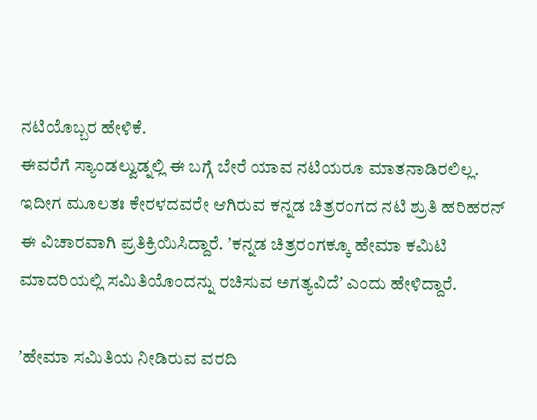ನಟಿಯೊಬ್ಬರ ಹೇಳಿಕೆ.
ಈವರೆಗೆ ಸ್ಯಾಂಡಲ್ವುಡ್ನಲ್ಲಿ ಈ ಬಗ್ಗೆ ಬೇರೆ ಯಾವ ನಟಿಯರೂ ಮಾತನಾಡಿರಲಿಲ್ಲ. ಇದೀಗ ಮೂಲತಃ ಕೇರಳದವರೇ ಆಗಿರುವ ಕನ್ನಡ ಚಿತ್ರರಂಗದ ನಟಿ ಶ್ರುತಿ ಹರಿಹರನ್ ಈ ವಿಚಾರವಾಗಿ ಪ್ರತಿಕ್ರಿಯಿಸಿದ್ದಾರೆ. ʼಕನ್ನಡ ಚಿತ್ರರಂಗಕ್ಕೂ ಹೇಮಾ ಕಮಿಟಿ ಮಾದರಿಯಲ್ಲಿ ಸಮಿತಿಯೊಂದನ್ನು ರಚಿಸುವ ಅಗತ್ಯವಿದೆʼ ಎಂದು ಹೇಳಿದ್ದಾರೆ.

ʼಹೇಮಾ ಸಮಿತಿಯ ನೀಡಿರುವ ವರದಿ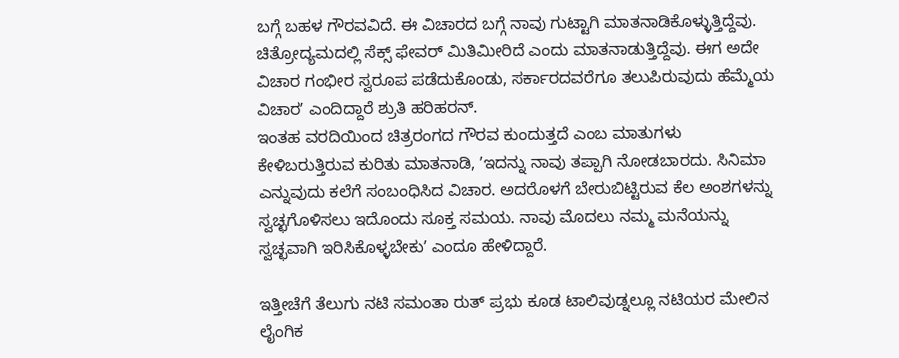ಬಗ್ಗೆ ಬಹಳ ಗೌರವವಿದೆ. ಈ ವಿಚಾರದ ಬಗ್ಗೆ ನಾವು ಗುಟ್ಟಾಗಿ ಮಾತನಾಡಿಕೊಳ್ಳುತ್ತಿದ್ದೆವು. ಚಿತ್ರೋದ್ಯಮದಲ್ಲಿ ಸೆಕ್ಸ್ ಫೇವರ್ ಮಿತಿಮೀರಿದೆ ಎಂದು ಮಾತನಾಡುತ್ತಿದ್ದೆವು. ಈಗ ಅದೇ ವಿಚಾರ ಗಂಭೀರ ಸ್ವರೂಪ ಪಡೆದುಕೊಂಡು, ಸರ್ಕಾರದವರೆಗೂ ತಲುಪಿರುವುದು ಹೆಮ್ಮೆಯ ವಿಚಾರʼ ಎಂದಿದ್ದಾರೆ ಶ್ರುತಿ ಹರಿಹರನ್.
ಇಂತಹ ವರದಿಯಿಂದ ಚಿತ್ರರಂಗದ ಗೌರವ ಕುಂದುತ್ತದೆ ಎಂಬ ಮಾತುಗಳು ಕೇಳಿಬರುತ್ತಿರುವ ಕುರಿತು ಮಾತನಾಡಿ, ʼಇದನ್ನು ನಾವು ತಪ್ಪಾಗಿ ನೋಡಬಾರದು. ಸಿನಿಮಾ ಎನ್ನುವುದು ಕಲೆಗೆ ಸಂಬಂಧಿಸಿದ ವಿಚಾರ. ಅದರೊಳಗೆ ಬೇರುಬಿಟ್ಟಿರುವ ಕೆಲ ಅಂಶಗಳನ್ನು ಸ್ವಚ್ಛಗೊಳಿಸಲು ಇದೊಂದು ಸೂಕ್ತ ಸಮಯ. ನಾವು ಮೊದಲು ನಮ್ಮ ಮನೆಯನ್ನು ಸ್ವಚ್ಛವಾಗಿ ಇರಿಸಿಕೊಳ್ಳಬೇಕುʼ ಎಂದೂ ಹೇಳಿದ್ದಾರೆ.

ಇತ್ತೀಚೆಗೆ ತೆಲುಗು ನಟಿ ಸಮಂತಾ ರುತ್ ಪ್ರಭು ಕೂಡ ಟಾಲಿವುಡ್ನಲ್ಲೂ ನಟಿಯರ ಮೇಲಿನ ಲೈಂಗಿಕ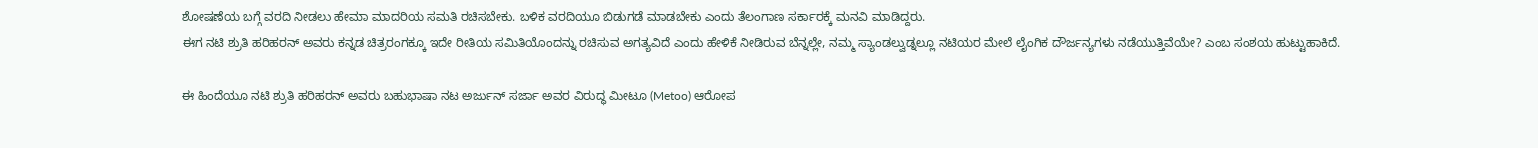ಶೋಷಣೆಯ ಬಗ್ಗೆ ವರದಿ ನೀಡಲು ಹೇಮಾ ಮಾದರಿಯ ಸಮತಿ ರಚಿಸಬೇಕು. ಬಳಿಕ ವರದಿಯೂ ಬಿಡುಗಡೆ ಮಾಡಬೇಕು ಎಂದು ತೆಲಂಗಾಣ ಸರ್ಕಾರಕ್ಕೆ ಮನವಿ ಮಾಡಿದ್ದರು.
ಈಗ ನಟಿ ಶ್ರುತಿ ಹರಿಹರನ್ ಅವರು ಕನ್ನಡ ಚಿತ್ರರಂಗಕ್ಕೂ ಇದೇ ರೀತಿಯ ಸಮಿತಿಯೊಂದನ್ನು ರಚಿಸುವ ಅಗತ್ಯವಿದೆ ಎಂದು ಹೇಳಿಕೆ ನೀಡಿರುವ ಬೆನ್ನಲ್ಲೇ, ನಮ್ಮ ಸ್ಯಾಂಡಲ್ವುಡ್ನಲ್ಲೂ ನಟಿಯರ ಮೇಲೆ ಲೈಂಗಿಕ ದೌರ್ಜನ್ಯಗಳು ನಡೆಯುತ್ತಿವೆಯೇ? ಎಂಬ ಸಂಶಯ ಹುಟ್ಟುಹಾಕಿದೆ.

ಈ ಹಿಂದೆಯೂ ನಟಿ ಶ್ರುತಿ ಹರಿಹರನ್ ಅವರು ಬಹುಭಾಷಾ ನಟ ಅರ್ಜುನ್ ಸರ್ಜಾ ಅವರ ವಿರುದ್ಧ ಮೀಟೂ (Metoo) ಆರೋಪ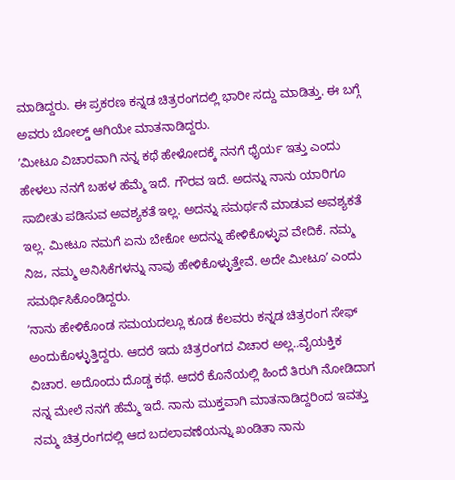ಮಾಡಿದ್ದರು. ಈ ಪ್ರಕರಣ ಕನ್ನಡ ಚಿತ್ರರಂಗದಲ್ಲಿ ಭಾರೀ ಸದ್ದು ಮಾಡಿತ್ತು. ಈ ಬಗ್ಗೆ ಅವರು ಬೋಲ್ಡ್ ಆಗಿಯೇ ಮಾತನಾಡಿದ್ದರು.
ʼಮೀಟೂ ವಿಚಾರವಾಗಿ ನನ್ನ ಕಥೆ ಹೇಳೋದಕ್ಕೆ ನನಗೆ ಧೈರ್ಯ ಇತ್ತು ಎಂದು ಹೇಳಲು ನನಗೆ ಬಹಳ ಹೆಮ್ಮೆ ಇದೆ. ಗೌರವ ಇದೆ. ಅದನ್ನು ನಾನು ಯಾರಿಗೂ ಸಾಬೀತು ಪಡಿಸುವ ಅವಶ್ಯಕತೆ ಇಲ್ಲ. ಅದನ್ನು ಸಮರ್ಥನೆ ಮಾಡುವ ಅವಶ್ಯಕತೆ ಇಲ್ಲ. ಮೀಟೂ ನಮಗೆ ಏನು ಬೇಕೋ ಅದನ್ನು ಹೇಳಿಕೊಳ್ಳುವ ವೇದಿಕೆ. ನಮ್ಮ ನಿಜ, ನಮ್ಮ ಅನಿಸಿಕೆಗಳನ್ನು ನಾವು ಹೇಳಿಕೊಳ್ಳುತ್ತೇವೆ. ಅದೇ ಮೀಟೂʼ ಎಂದು ಸಮರ್ಥಿಸಿಕೊಂಡಿದ್ದರು.
ʼನಾನು ಹೇಳಿಕೊಂಡ ಸಮಯದಲ್ಲೂ ಕೂಡ ಕೆಲವರು ಕನ್ನಡ ಚಿತ್ರರಂಗ ಸೇಫ್ ಅಂದುಕೊಳ್ಳುತ್ತಿದ್ದರು. ಆದರೆ ಇದು ಚಿತ್ರರಂಗದ ವಿಚಾರ ಅಲ್ಲ..ವೈಯಕ್ತಿಕ ವಿಚಾರ. ಅದೊಂದು ದೊಡ್ಡ ಕಥೆ. ಆದರೆ ಕೊನೆಯಲ್ಲಿ ಹಿಂದೆ ತಿರುಗಿ ನೋಡಿದಾಗ ನನ್ನ ಮೇಲೆ ನನಗೆ ಹೆಮ್ಮೆ ಇದೆ. ನಾನು ಮುಕ್ತವಾಗಿ ಮಾತನಾಡಿದ್ದರಿಂದ ಇವತ್ತು ನಮ್ಮ ಚಿತ್ರರಂಗದಲ್ಲಿ ಆದ ಬದಲಾವಣೆಯನ್ನು ಖಂಡಿತಾ ನಾನು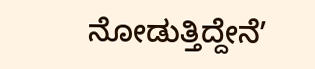ನೋಡುತ್ತಿದ್ದೇನೆʼ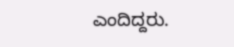ಎಂದಿದ್ದರು.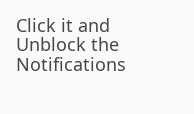Click it and Unblock the Notifications